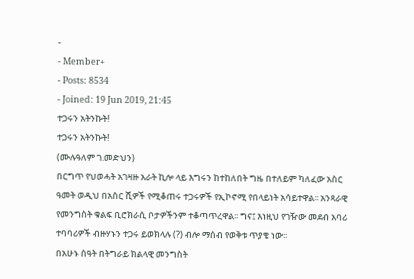-
- Member+
- Posts: 8534
- Joined: 19 Jun 2019, 21:45
ተጋሩን አትንኩት!
ተጋሩን አትንኩት!
(ሙሉዓለም ገ.መድህን)
በርግጥ የህወሓት አገዛዙ አራት ኪሎ ላይ እግሩን ከተከለበት ግዜ በተለይም ካለፈው አስር ዓመት ወዲህ በአስር ሺዎች የሚቆጠሩ ተጋሩዎች የኢኮኖሚ የበላይነት አሳይተዋል፡፡ አንጻራዊ የመንግስት ቁልፍ ቢሮክራሲ ቦታዎችንም ተቆጣጥረዋል፡፡ ግና፤ እነዚህ የገዥው መደብ አባሪ ተባባሪዎች ብዙሃኑን ተጋሩ ይወክላሉ (?) ብሎ ማሰብ የወቅቱ ጥያቄ ነው፡፡
በአሁኑ ሰዓት በትግራይ ክልላዊ መንግስት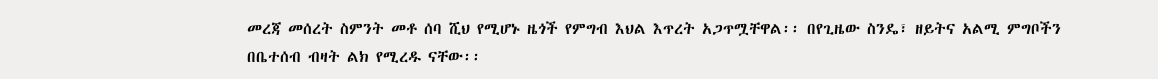መረጃ መሰረት ስምንት መቶ ሰባ ሺህ የሚሆኑ ዜጎች የምግብ እህል እጥረት አጋጥሟቸዋል፡፡ በየጊዜው ስንዴ፣ ዘይትና አልሚ ምግቦችን በቤተሰብ ብዛት ልክ የሚረዱ ናቸው፡፡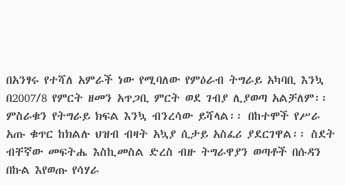በአንፃሩ የተሻለ አምራች ነው የሚባለው የምዕራብ ትግራይ አካባቢ እንኳ በ2007/8 የምርት ዘመን አጥጋቢ ምርት ወደ ገብያ ሊያወጣ አልቻለም፡፡
ምስራቁን የትግራይ ክፍል እንኳ ብንረሳው ይሻላል፡፡ በከተሞች የሥራ አጡ ቁጥር ከክልሉ ህዝብ ብዛት አኳያ ሲታይ አስፈሪ ያደርገዋል፡፡ ስደት ብቸኛው መፍትሔ እስኪመስል ድረስ ብዙ ትግራዋያን ወጣቶች በሱዳን በኩል እየወጡ የሳሃራ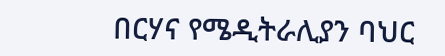በርሃና የሜዲትራሊያን ባህር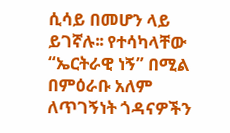ሲሳይ በመሆን ላይ ይገኛሉ፡፡ የተሳካላቸው “ኤርትራዊ ነኝ” በሚል በምዕራቡ አለም ለጥገኝነት ጎዳናዎችን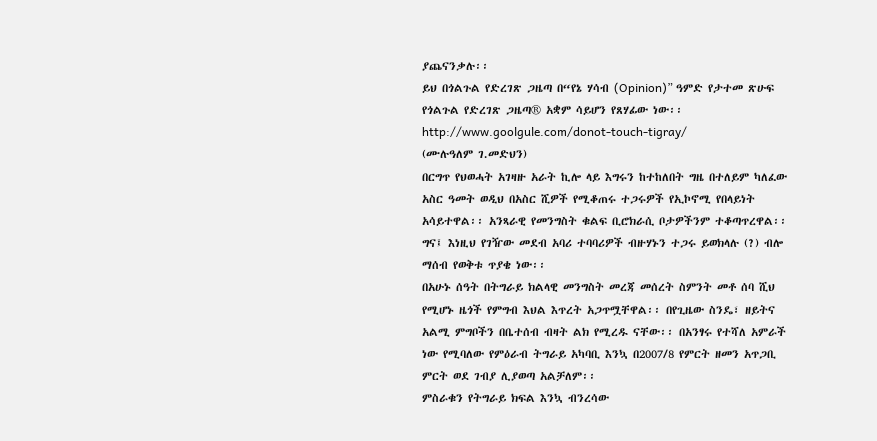ያጨናንቃሉ፡፡
ይህ በጎልጉል የድረገጽ ጋዜጣ በ“የኔ ሃሳብ (Opinion)” ዓምድ የታተመ ጽሁፍ የጎልጉል የድረገጽ ጋዜጣ® አቋም ሳይሆን የጸሃፊው ነው፡፡
http://www.goolgule.com/donot-touch-tigray/
(ሙሉዓለም ገ.መድህን)
በርግጥ የህወሓት አገዛዙ አራት ኪሎ ላይ እግሩን ከተከለበት ግዜ በተለይም ካለፈው አስር ዓመት ወዲህ በአስር ሺዎች የሚቆጠሩ ተጋሩዎች የኢኮኖሚ የበላይነት አሳይተዋል፡፡ አንጻራዊ የመንግስት ቁልፍ ቢሮክራሲ ቦታዎችንም ተቆጣጥረዋል፡፡ ግና፤ እነዚህ የገዥው መደብ አባሪ ተባባሪዎች ብዙሃኑን ተጋሩ ይወክላሉ (?) ብሎ ማሰብ የወቅቱ ጥያቄ ነው፡፡
በአሁኑ ሰዓት በትግራይ ክልላዊ መንግስት መረጃ መሰረት ስምንት መቶ ሰባ ሺህ የሚሆኑ ዜጎች የምግብ እህል እጥረት አጋጥሟቸዋል፡፡ በየጊዜው ስንዴ፣ ዘይትና አልሚ ምግቦችን በቤተሰብ ብዛት ልክ የሚረዱ ናቸው፡፡ በአንፃሩ የተሻለ አምራች ነው የሚባለው የምዕራብ ትግራይ አካባቢ እንኳ በ2007/8 የምርት ዘመን አጥጋቢ ምርት ወደ ገብያ ሊያወጣ አልቻለም፡፡
ምስራቁን የትግራይ ክፍል እንኳ ብንረሳው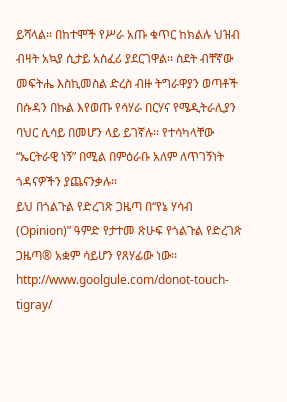ይሻላል፡፡ በከተሞች የሥራ አጡ ቁጥር ከክልሉ ህዝብ ብዛት አኳያ ሲታይ አስፈሪ ያደርገዋል፡፡ ስደት ብቸኛው መፍትሔ እስኪመስል ድረስ ብዙ ትግራዋያን ወጣቶች በሱዳን በኩል እየወጡ የሳሃራ በርሃና የሜዲትራሊያን ባህር ሲሳይ በመሆን ላይ ይገኛሉ፡፡ የተሳካላቸው “ኤርትራዊ ነኝ” በሚል በምዕራቡ አለም ለጥገኝነት ጎዳናዎችን ያጨናንቃሉ፡፡
ይህ በጎልጉል የድረገጽ ጋዜጣ በ“የኔ ሃሳብ (Opinion)” ዓምድ የታተመ ጽሁፍ የጎልጉል የድረገጽ ጋዜጣ® አቋም ሳይሆን የጸሃፊው ነው፡፡
http://www.goolgule.com/donot-touch-tigray/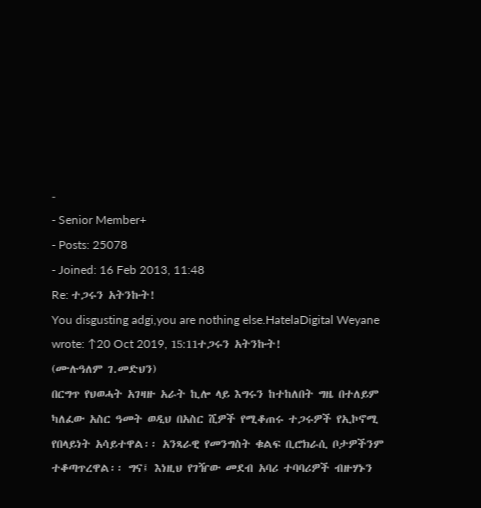-
- Senior Member+
- Posts: 25078
- Joined: 16 Feb 2013, 11:48
Re: ተጋሩን አትንኩት!
You disgusting adgi,you are nothing else.HatelaDigital Weyane wrote: ↑20 Oct 2019, 15:11ተጋሩን አትንኩት!
(ሙሉዓለም ገ.መድህን)
በርግጥ የህወሓት አገዛዙ አራት ኪሎ ላይ እግሩን ከተከለበት ግዜ በተለይም ካለፈው አስር ዓመት ወዲህ በአስር ሺዎች የሚቆጠሩ ተጋሩዎች የኢኮኖሚ የበላይነት አሳይተዋል፡፡ አንጻራዊ የመንግስት ቁልፍ ቢሮክራሲ ቦታዎችንም ተቆጣጥረዋል፡፡ ግና፤ እነዚህ የገዥው መደብ አባሪ ተባባሪዎች ብዙሃኑን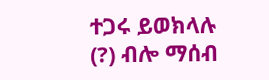ተጋሩ ይወክላሉ (?) ብሎ ማሰብ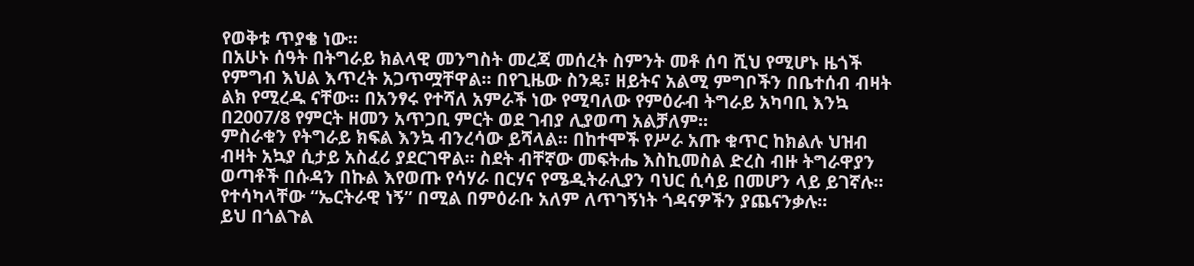የወቅቱ ጥያቄ ነው፡፡
በአሁኑ ሰዓት በትግራይ ክልላዊ መንግስት መረጃ መሰረት ስምንት መቶ ሰባ ሺህ የሚሆኑ ዜጎች የምግብ እህል እጥረት አጋጥሟቸዋል፡፡ በየጊዜው ስንዴ፣ ዘይትና አልሚ ምግቦችን በቤተሰብ ብዛት ልክ የሚረዱ ናቸው፡፡ በአንፃሩ የተሻለ አምራች ነው የሚባለው የምዕራብ ትግራይ አካባቢ እንኳ በ2007/8 የምርት ዘመን አጥጋቢ ምርት ወደ ገብያ ሊያወጣ አልቻለም፡፡
ምስራቁን የትግራይ ክፍል እንኳ ብንረሳው ይሻላል፡፡ በከተሞች የሥራ አጡ ቁጥር ከክልሉ ህዝብ ብዛት አኳያ ሲታይ አስፈሪ ያደርገዋል፡፡ ስደት ብቸኛው መፍትሔ እስኪመስል ድረስ ብዙ ትግራዋያን ወጣቶች በሱዳን በኩል እየወጡ የሳሃራ በርሃና የሜዲትራሊያን ባህር ሲሳይ በመሆን ላይ ይገኛሉ፡፡ የተሳካላቸው “ኤርትራዊ ነኝ” በሚል በምዕራቡ አለም ለጥገኝነት ጎዳናዎችን ያጨናንቃሉ፡፡
ይህ በጎልጉል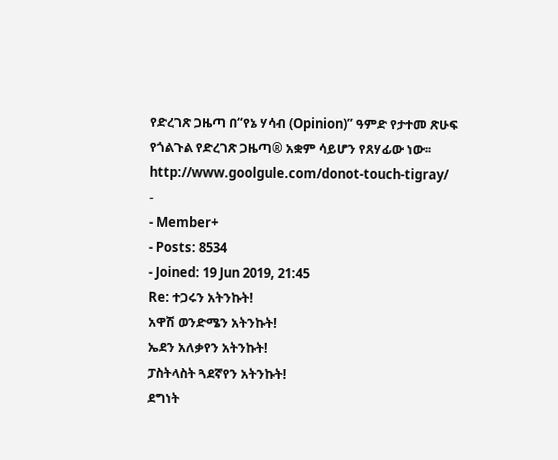የድረገጽ ጋዜጣ በ“የኔ ሃሳብ (Opinion)” ዓምድ የታተመ ጽሁፍ የጎልጉል የድረገጽ ጋዜጣ® አቋም ሳይሆን የጸሃፊው ነው፡፡
http://www.goolgule.com/donot-touch-tigray/
-
- Member+
- Posts: 8534
- Joined: 19 Jun 2019, 21:45
Re: ተጋሩን አትንኩት!
አዋሽ ወንድሜን አትንኩት!
ኤደን አለቃየን አትንኩት!
ፓስትላስት ጓደኛየን አትንኩት!
ደግነት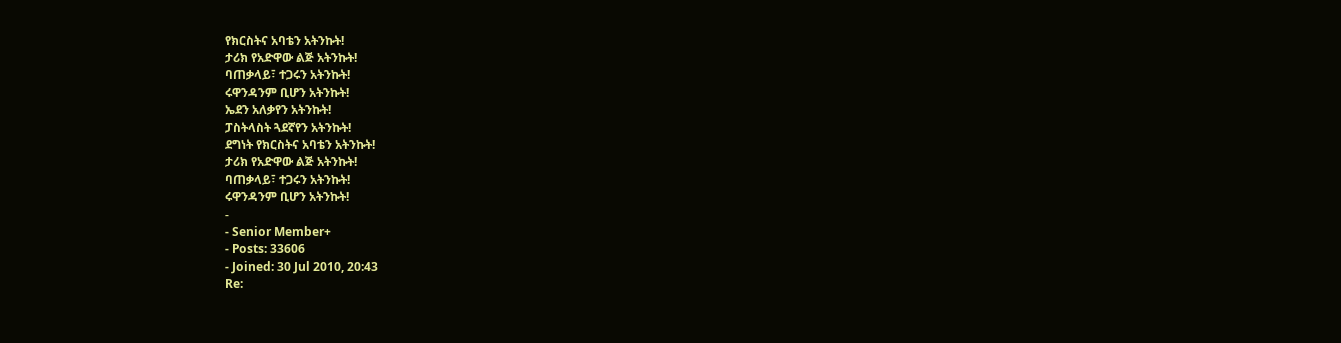የክርስትና አባቴን አትንኩት!
ታሪክ የአድዋው ልጅ አትንኩት!
ባጠቃላይ፣ ተጋሩን አትንኩት!
ሩዋንዳንም ቢሆን አትንኩት!
ኤደን አለቃየን አትንኩት!
ፓስትላስት ጓደኛየን አትንኩት!
ደግነት የክርስትና አባቴን አትንኩት!
ታሪክ የአድዋው ልጅ አትንኩት!
ባጠቃላይ፣ ተጋሩን አትንኩት!
ሩዋንዳንም ቢሆን አትንኩት!
-
- Senior Member+
- Posts: 33606
- Joined: 30 Jul 2010, 20:43
Re: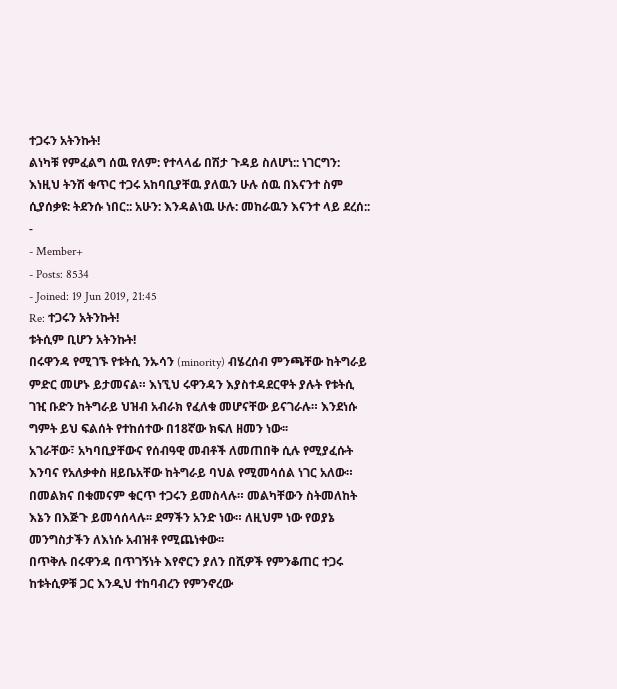ተጋሩን አትንኩት!
ልነካቹ የምፈልግ ሰዉ የለም: የተላላፊ በሽታ ጉዳይ ስለሆነ:: ነገርግን: እነዚህ ትንሽ ቁጥር ተጋሩ አከባቢያቸዉ ያለዉን ሁሉ ሰዉ በእናንተ ስም ሲያሰቃዩ: ትደንሱ ነበር:: አሁን: እንዳልነዉ ሁሉ: መከራዉን እናንተ ላይ ደረሰ::
-
- Member+
- Posts: 8534
- Joined: 19 Jun 2019, 21:45
Re: ተጋሩን አትንኩት!
ቱትሲም ቢሆን አትንኩት!
በሩዋንዳ የሚገኙ የቱትሲ ንኡሳን (minority) ብሄረሰብ ምንጫቸው ከትግራይ ምድር መሆኑ ይታመናል። እነኚህ ሩዋንዳን እያስተዳደርዋት ያሉት የቱትሲ ገዢ ቡድን ከትግራይ ህዝብ አብራክ የፈለቁ መሆናቸው ይናገራሉ። እንደነሱ ግምት ይህ ፍልሰት የተከሰተው በ18ኛው ክፍለ ዘመን ነው፡፡
አገራቸው፣ አካባቢያቸውና የሰብዓዊ መብቶች ለመጠበቅ ሲሉ የሚያፈሱት እንባና የአለቃቀስ ዘይቤአቸው ከትግራይ ባህል የሚመሳሰል ነገር አለው። በመልክና በቁመናም ቁርጥ ተጋሩን ይመስላሉ። መልካቸውን ስትመለከት እኔን በእጅጉ ይመሳሰላሉ፡፡ ደማችን አንድ ነው። ለዚህም ነው የወያኔ መንግስታችን ለእነሱ አብዝቶ የሚጨነቀው፡፡
በጥቅሉ በሩዋንዳ በጥገኝነት እየኖርን ያለን በሺዎች የምንቆጠር ተጋሩ ከቱትሲዎቹ ጋር እንዲህ ተከባብረን የምንኖረው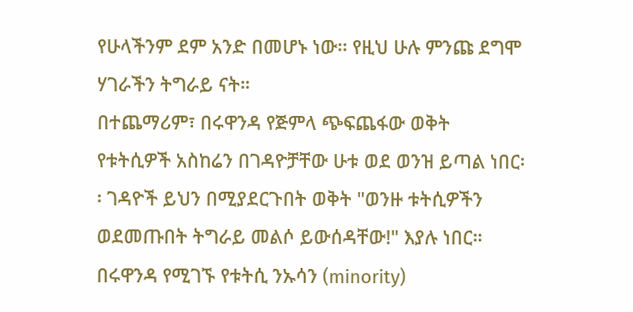የሁላችንም ደም አንድ በመሆኑ ነው፡፡ የዚህ ሁሉ ምንጩ ደግሞ ሃገራችን ትግራይ ናት።
በተጨማሪም፣ በሩዋንዳ የጅምላ ጭፍጨፋው ወቅት የቱትሲዎች አስከሬን በገዳዮቻቸው ሁቱ ወደ ወንዝ ይጣል ነበር፡፡ ገዳዮች ይህን በሚያደርጉበት ወቅት "ወንዙ ቱትሲዎችን ወደመጡበት ትግራይ መልሶ ይውሰዳቸው!" እያሉ ነበር።
በሩዋንዳ የሚገኙ የቱትሲ ንኡሳን (minority)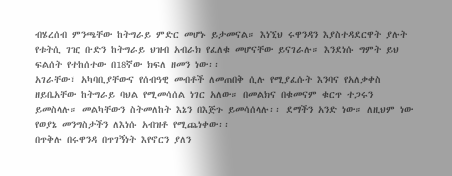ብሄረሰብ ምንጫቸው ከትግራይ ምድር መሆኑ ይታመናል። እነኚህ ሩዋንዳን እያስተዳደርዋት ያሉት የቱትሲ ገዢ ቡድን ከትግራይ ህዝብ አብራክ የፈለቁ መሆናቸው ይናገራሉ። እንደነሱ ግምት ይህ ፍልሰት የተከሰተው በ18ኛው ክፍለ ዘመን ነው፡፡
አገራቸው፣ አካባቢያቸውና የሰብዓዊ መብቶች ለመጠበቅ ሲሉ የሚያፈሱት እንባና የአለቃቀስ ዘይቤአቸው ከትግራይ ባህል የሚመሳሰል ነገር አለው። በመልክና በቁመናም ቁርጥ ተጋሩን ይመስላሉ። መልካቸውን ስትመለከት እኔን በእጅጉ ይመሳሰላሉ፡፡ ደማችን አንድ ነው። ለዚህም ነው የወያኔ መንግስታችን ለእነሱ አብዝቶ የሚጨነቀው፡፡
በጥቅሉ በሩዋንዳ በጥገኝነት እየኖርን ያለን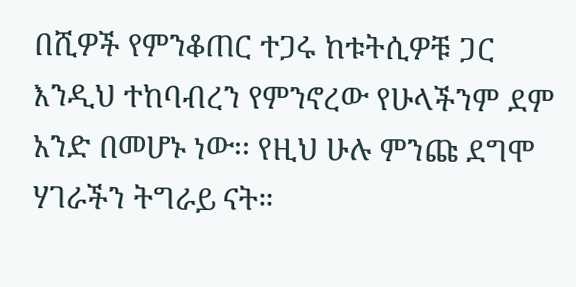በሺዎች የምንቆጠር ተጋሩ ከቱትሲዎቹ ጋር እንዲህ ተከባብረን የምንኖረው የሁላችንም ደም አንድ በመሆኑ ነው፡፡ የዚህ ሁሉ ምንጩ ደግሞ ሃገራችን ትግራይ ናት።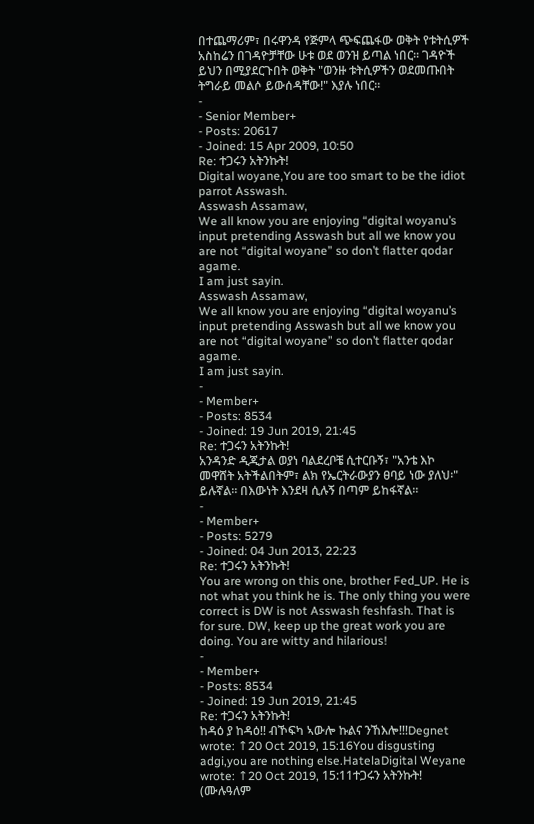በተጨማሪም፣ በሩዋንዳ የጅምላ ጭፍጨፋው ወቅት የቱትሲዎች አስከሬን በገዳዮቻቸው ሁቱ ወደ ወንዝ ይጣል ነበር፡፡ ገዳዮች ይህን በሚያደርጉበት ወቅት "ወንዙ ቱትሲዎችን ወደመጡበት ትግራይ መልሶ ይውሰዳቸው!" እያሉ ነበር።
-
- Senior Member+
- Posts: 20617
- Joined: 15 Apr 2009, 10:50
Re: ተጋሩን አትንኩት!
Digital woyane,You are too smart to be the idiot parrot Asswash.
Asswash Assamaw,
We all know you are enjoying “digital woyanu’s input pretending Asswash but all we know you are not “digital woyane” so don’t flatter qodar agame.
I am just sayin.
Asswash Assamaw,
We all know you are enjoying “digital woyanu’s input pretending Asswash but all we know you are not “digital woyane” so don’t flatter qodar agame.
I am just sayin.
-
- Member+
- Posts: 8534
- Joined: 19 Jun 2019, 21:45
Re: ተጋሩን አትንኩት!
አንዳንድ ዲጂታል ወያነ ባልደረቦቼ ሲተርቡኝ፣ "አንቴ እኮ መዋሸት አትችልበትም፣ ልክ የኤርትራውያን ፀባይ ነው ያለህ፡" ይሉኛል። በእውነት እንደዛ ሲሉኝ በጣም ይከፋኛል።
-
- Member+
- Posts: 5279
- Joined: 04 Jun 2013, 22:23
Re: ተጋሩን አትንኩት!
You are wrong on this one, brother Fed_UP. He is not what you think he is. The only thing you were correct is DW is not Asswash feshfash. That is for sure. DW, keep up the great work you are doing. You are witty and hilarious!
-
- Member+
- Posts: 8534
- Joined: 19 Jun 2019, 21:45
Re: ተጋሩን አትንኩት!
ከዳዕ ያ ከዳዕ!! ብኾፍካ ኣውሎ ኩልና ንኸእሎ!!!Degnet wrote: ↑20 Oct 2019, 15:16You disgusting adgi,you are nothing else.HatelaDigital Weyane wrote: ↑20 Oct 2019, 15:11ተጋሩን አትንኩት!
(ሙሉዓለም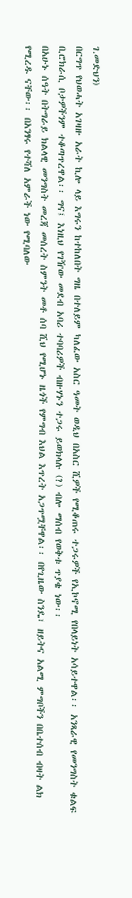ገ.መድህን)
በርግጥ የህወሓት አገዛዙ አራት ኪሎ ላይ እግሩን ከተከለበት ግዜ በተለይም ካለፈው አስር ዓመት ወዲህ በአስር ሺዎች የሚቆጠሩ ተጋሩዎች የኢኮኖሚ የበላይነት አሳይተዋል፡፡ አንጻራዊ የመንግስት ቁልፍ ቢሮክራሲ ቦታዎችንም ተቆጣጥረዋል፡፡ ግና፤ እነዚህ የገዥው መደብ አባሪ ተባባሪዎች ብዙሃኑን ተጋሩ ይወክላሉ (?) ብሎ ማሰብ የወቅቱ ጥያቄ ነው፡፡
በአሁኑ ሰዓት በትግራይ ክልላዊ መንግስት መረጃ መሰረት ስምንት መቶ ሰባ ሺህ የሚሆኑ ዜጎች የምግብ እህል እጥረት አጋጥሟቸዋል፡፡ በየጊዜው ስንዴ፣ ዘይትና አልሚ ምግቦችን በቤተሰብ ብዛት ልክ የሚረዱ ናቸው፡፡ በአንፃሩ የተሻለ አምራች ነው የሚባለው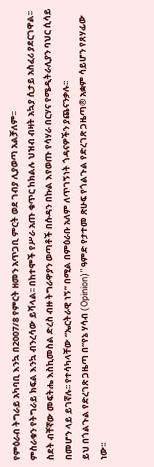የምዕራብ ትግራይ አካባቢ እንኳ በ2007/8 የምርት ዘመን አጥጋቢ ምርት ወደ ገብያ ሊያወጣ አልቻለም፡፡
ምስራቁን የትግራይ ክፍል እንኳ ብንረሳው ይሻላል፡፡ በከተሞች የሥራ አጡ ቁጥር ከክልሉ ህዝብ ብዛት አኳያ ሲታይ አስፈሪ ያደርገዋል፡፡ ስደት ብቸኛው መፍትሔ እስኪመስል ድረስ ብዙ ትግራዋያን ወጣቶች በሱዳን በኩል እየወጡ የሳሃራ በርሃና የሜዲትራሊያን ባህር ሲሳይ በመሆን ላይ ይገኛሉ፡፡ የተሳካላቸው “ኤርትራዊ ነኝ” በሚል በምዕራቡ አለም ለጥገኝነት ጎዳናዎችን ያጨናንቃሉ፡፡
ይህ በጎልጉል የድረገጽ ጋዜጣ በ“የኔ ሃሳብ (Opinion)” ዓምድ የታተመ ጽሁፍ የጎልጉል የድረገጽ ጋዜጣ® አቋም ሳይሆን የጸሃፊው ነው፡፡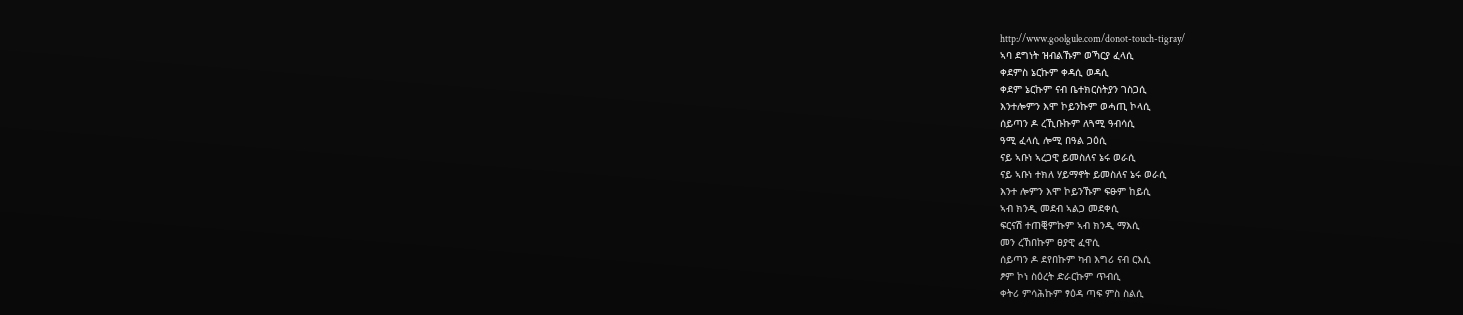http://www.goolgule.com/donot-touch-tigray/
ኣባ ደግነት ዝብልኹም ወኻርያ ፈላሲ
ቀደምስ ኔርኩም ቀዳሲ ወዳሲ
ቀደም ኔርኩም ናብ ቤተክርስትያን ገስጋሲ
እንተሎምን እሞ ኮይንኩም ወሓጢ ኮላሲ
ሰይጣን ዶ ረኺቡኩም ለጓሚ ዓብሳሲ
ዓሚ ፈላሲ ሎሚ በዓል ጋዕሲ
ናይ ኣቡነ ኣረጋዊ ይመስለና ኔሩ ወራሲ
ናይ ኣቡነ ተክለ ሃይማኖት ይመስለና ኔሩ ወራሲ
እንተ ሎምን እሞ ኮይንኹም ፍፁም ከይሲ
ኣብ ክንዲ መደብ ኣልጋ መደቀሲ
ፍርናሽ ተጠቒምኩም ኣብ ክንዲ ማእሲ
መን ረኸበኩም ፀያዊ ፈዋሲ
ሰይጣን ዶ ደየበኩም ካብ እግሪ ናብ ርእሲ
ፆም ኮነ ስዕረት ድራርኩም ጥብሲ
ቀትሪ ምሳሕኩም ፃዕዳ ጣፍ ምስ ስልሲ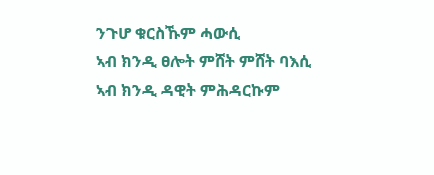ንጉሆ ቁርስኹም ሓውሲ
ኣብ ክንዲ ፀሎት ምሸት ምሸት ባእሲ
ኣብ ክንዲ ዳዊት ምሕዳርኩም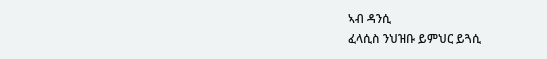ኣብ ዳንሲ
ፈላሲስ ንህዝቡ ይምህር ይጓሲ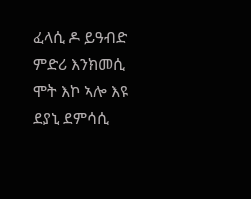ፈላሲ ዶ ይዓብድ ምድሪ እንክመሲ
ሞት እኮ ኣሎ እዩ ደያኒ ደምሳሲ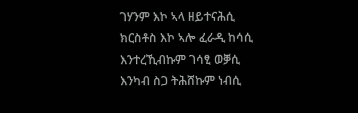ገሃንም እኮ ኣላ ዘይተናሕሲ
ክርስቶስ እኮ ኣሎ ፈራዲ ከሳሲ
እንተረኺብኩም ገሳፂ ወቓሲ
እንካብ ስጋ ትሕሸኩም ነብሲ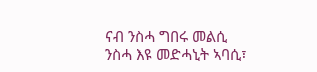ናብ ንስሓ ግበሩ መልሲ
ንስሓ እዩ መድሓኒት ኣባሲ፣